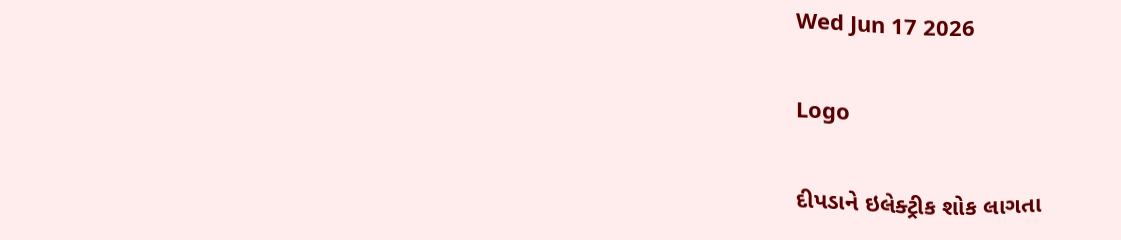Wed Jun 17 2026

Logo

દીપડાને ઇલેક્ટ્રીક શોક લાગતા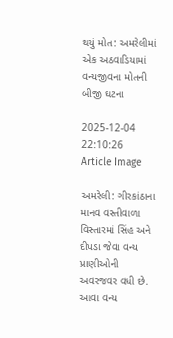થયું મોત: અમરેલીમાં એક અઠવાડિયામાં વન્યજીવના મોતની બીજી ઘટના

2025-12-04 22:10:26
Article Image

અમરેલી: ગીરકાંઠાના માનવ વસ્તીવાળા વિસ્તારમાં સિંહ અને દીપડા જેવા વન્ય પ્રાણીઓની અવરજવર વધી છે. આવા વન્ય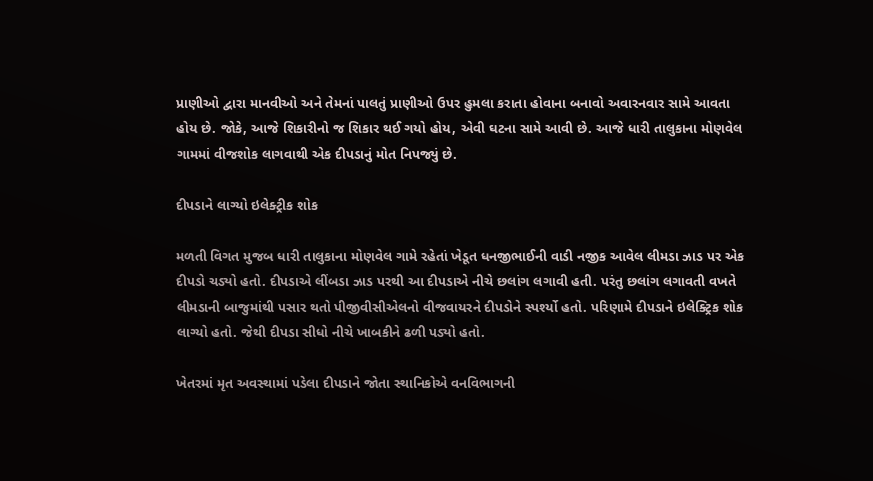પ્રાણીઓ દ્વારા માનવીઓ અને તેમનાં પાલતું પ્રાણીઓ ઉપર હુમલા કરાતા હોવાના બનાવો અવારનવાર સામે આવતા હોય છે. જોકે, આજે શિકારીનો જ શિકાર થઈ ગયો હોય, એવી ઘટના સામે આવી છે. આજે ધારી તાલુકાના મોણવેલ ગામમાં વીજશોક લાગવાથી એક દીપડાનું મોત નિપજ્યું છે.

દીપડાને લાગ્યો ઇલેક્ટ્રીક શોક

મળતી વિગત મુજબ ધારી તાલુકાના મોણવેલ ગામે રહેતાં ખેડૂત ધનજીભાઈની વાડી નજીક આવેલ લીમડા ઝાડ પર એક દીપડો ચડ્યો હતો. દીપડાએ લીંબડા ઝાડ પરથી આ દીપડાએ નીચે છલાંગ લગાવી હતી. પરંતુ છલાંગ લગાવતી વખતે લીમડાની બાજુમાંથી પસાર થતો પીજીવીસીએલનો વીજવાયરને દીપડોને સ્પર્શ્યો હતો. પરિણામે દીપડાને ઇલેક્ટ્રિક શોક લાગ્યો હતો. જેથી દીપડા સીધો નીચે ખાબકીને ઢળી પડ્યો હતો.

ખેતરમાં મૃત અવસ્થામાં પડેલા દીપડાને જોતા સ્થાનિકોએ વનવિભાગની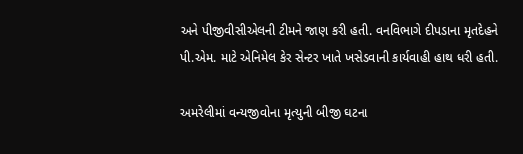અને પીજીવીસીએલની ટીમને જાણ કરી હતી. વનવિભાગે દીપડાના મૃતદેહને પી.એમ. માટે એનિમેલ કેર સેન્ટર ખાતે ખસેડવાની કાર્યવાહી હાથ ધરી હતી.

અમરેલીમાં વન્યજીવોના મૃત્યુની બીજી ઘટના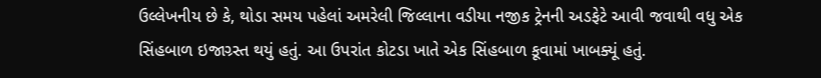ઉલ્લેખનીય છે કે, થોડા સમય પહેલાં અમરેલી જિલ્લાના વડીયા નજીક ટ્રેનની અડફેટે આવી જવાથી વધુ એક સિંહબાળ ઇજાગ્ર્સ્ત થયું હતું. આ ઉપરાંત કોટડા ખાતે એક સિંહબાળ કૂવામાં ખાબક્યૂં હતું.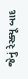જેનું રેસ્ક્યૂ બાદ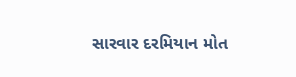સારવાર દરમિયાન મોત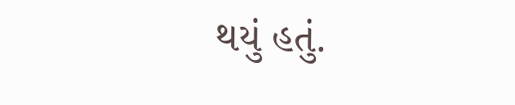થયું હતું.